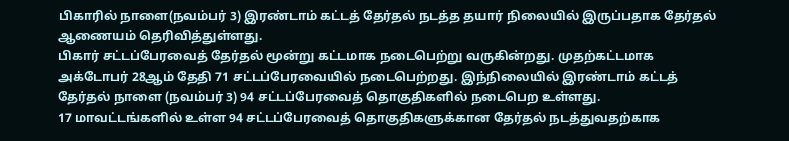பிகாரில் நாளை(நவம்பர் 3) இரண்டாம் கட்டத் தேர்தல் நடத்த தயார் நிலையில் இருப்பதாக தேர்தல் ஆணையம் தெரிவித்துள்ளது.
பிகார் சட்டப்பேரவைத் தேர்தல் மூன்று கட்டமாக நடைபெற்று வருகின்றது. முதற்கட்டமாக அக்டோபர் 28ஆம் தேதி 71 சட்டப்பேரவையில் நடைபெற்றது. இந்நிலையில் இரண்டாம் கட்டத் தேர்தல் நாளை (நவம்பர் 3) 94 சட்டப்பேரவைத் தொகுதிகளில் நடைபெற உள்ளது.
17 மாவட்டங்களில் உள்ள 94 சட்டப்பேரவைத் தொகுதிகளுக்கான தேர்தல் நடத்துவதற்காக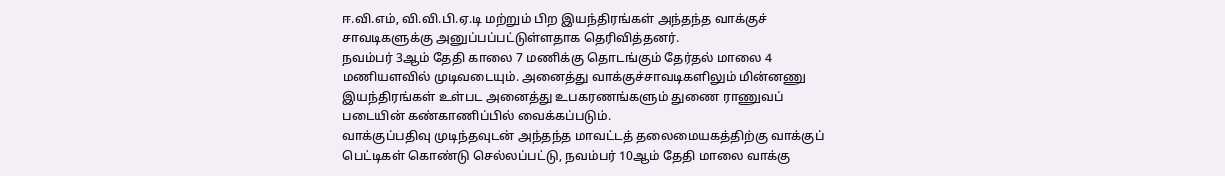ஈ.வி.எம், வி.வி.பி.ஏ.டி மற்றும் பிற இயந்திரங்கள் அந்தந்த வாக்குச் சாவடிகளுக்கு அனுப்பப்பட்டுள்ளதாக தெரிவித்தனர்.
நவம்பர் 3ஆம் தேதி காலை 7 மணிக்கு தொடங்கும் தேர்தல் மாலை 4 மணியளவில் முடிவடையும். அனைத்து வாக்குச்சாவடிகளிலும் மின்னணு இயந்திரங்கள் உள்பட அனைத்து உபகரணங்களும் துணை ராணுவப் படையின் கண்காணிப்பில் வைக்கப்படும்.
வாக்குப்பதிவு முடிந்தவுடன் அந்தந்த மாவட்டத் தலைமையகத்திற்கு வாக்குப் பெட்டிகள் கொண்டு செல்லப்பட்டு, நவம்பர் 10ஆம் தேதி மாலை வாக்கு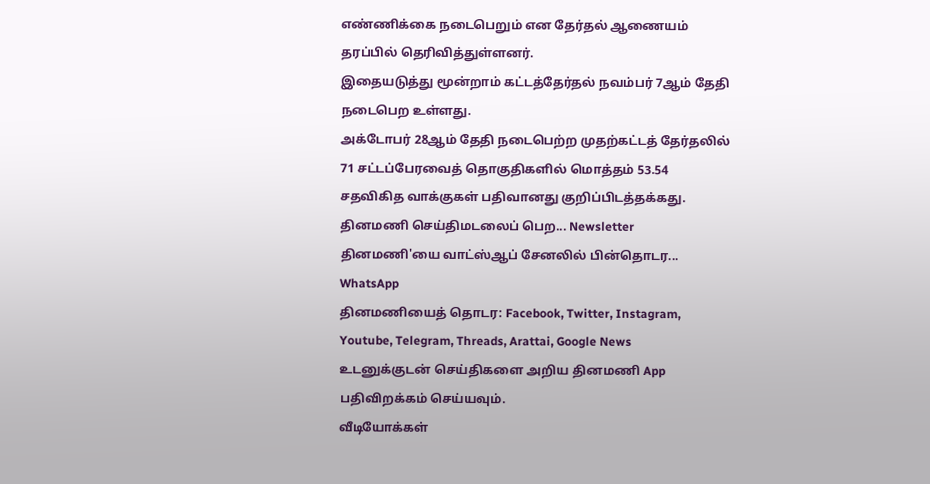எண்ணிக்கை நடைபெறும் என தேர்தல் ஆணையம் தரப்பில் தெரிவித்துள்ளனர்.
இதையடுத்து மூன்றாம் கட்டத்தேர்தல் நவம்பர் 7ஆம் தேதி நடைபெற உள்ளது.
அக்டோபர் 28ஆம் தேதி நடைபெற்ற முதற்கட்டத் தேர்தலில் 71 சட்டப்பேரவைத் தொகுதிகளில் மொத்தம் 53.54 சதவிகித வாக்குகள் பதிவானது குறிப்பிடத்தக்கது.
தினமணி செய்திமடலைப் பெற... Newsletter
தினமணி'யை வாட்ஸ்ஆப் சேனலில் பின்தொடர... WhatsApp
தினமணியைத் தொடர: Facebook, Twitter, Instagram, Youtube, Telegram, Threads, Arattai, Google News
உடனுக்குடன் செய்திகளை அறிய தினமணி App பதிவிறக்கம் செய்யவும்.
வீடியோக்கள்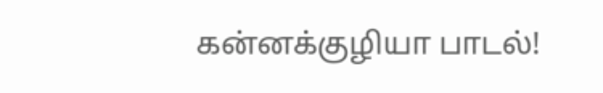கன்னக்குழியா பாடல்!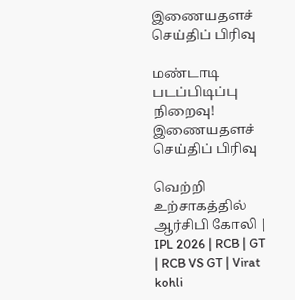இணையதளச் செய்திப் பிரிவு

மண்டாடி படப்பிடிப்பு நிறைவு!
இணையதளச் செய்திப் பிரிவு

வெற்றி உற்சாகத்தில் ஆர்சிபி கோலி | IPL 2026 | RCB | GT | RCB VS GT | Virat kohli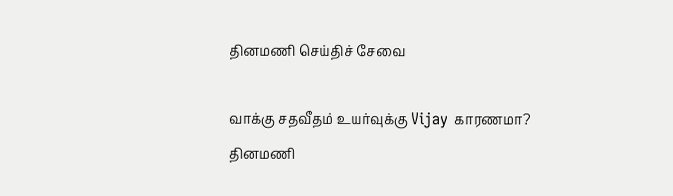தினமணி செய்திச் சேவை

வாக்கு சதவீதம் உயர்வுக்கு Vijay காரணமா?
தினமணி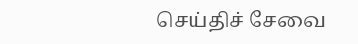செய்திச் சேவை